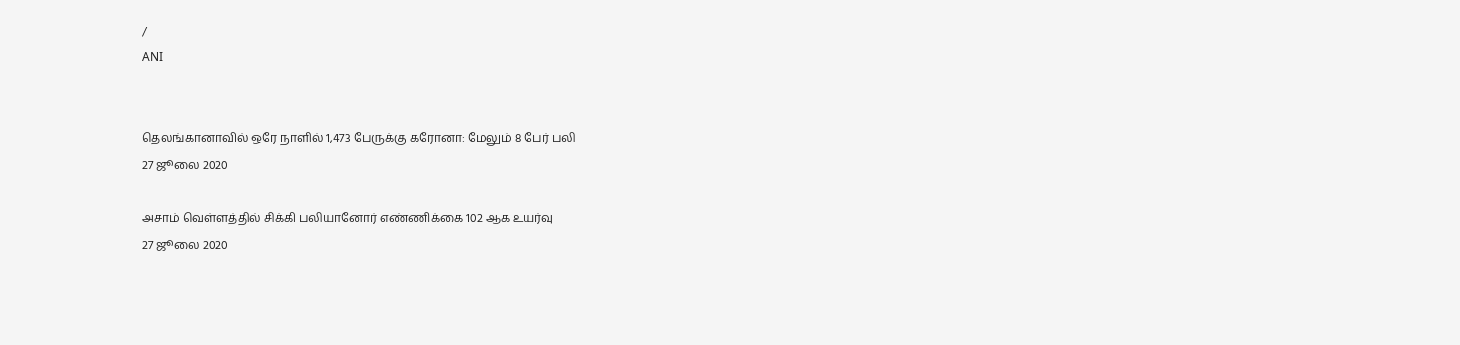/
ANI


தெலங்கானாவில் ஒரே நாளில் 1,473 பேருக்கு கரோனா: மேலும் 8 பேர் பலி
27 ஜூலை 2020

அசாம் வெள்ளத்தில் சிக்கி பலியானோர் எண்ணிக்கை 102 ஆக உயர்வு
27 ஜூலை 2020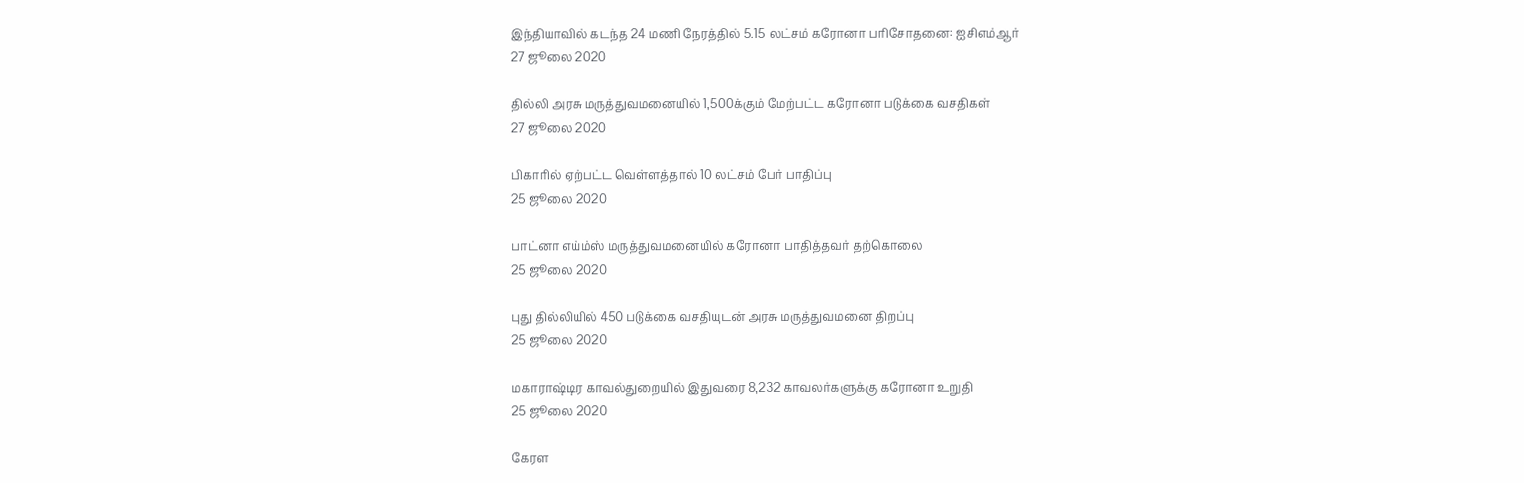இந்தியாவில் கடந்த 24 மணி நேரத்தில் 5.15 லட்சம் கரோனா பரிசோதனை: ஐசிஎம்ஆர்
27 ஜூலை 2020

தில்லி அரசு மருத்துவமனையில் 1,500க்கும் மேற்பட்ட கரோனா படுக்கை வசதிகள்
27 ஜூலை 2020

பிகாரில் ஏற்பட்ட வெள்ளத்தால் 10 லட்சம் பேர் பாதிப்பு
25 ஜூலை 2020

பாட்னா எய்ம்ஸ் மருத்துவமனையில் கரோனா பாதித்தவர் தற்கொலை
25 ஜூலை 2020

புது தில்லியில் 450 படுக்கை வசதியுடன் அரசு மருத்துவமனை திறப்பு
25 ஜூலை 2020

மகாராஷ்டிர காவல்துறையில் இதுவரை 8,232 காவலர்களுக்கு கரோனா உறுதி
25 ஜூலை 2020

கேரள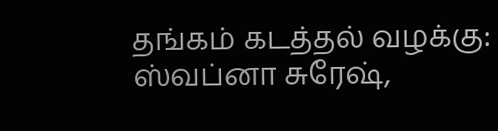தங்கம் கடத்தல் வழக்கு: ஸ்வப்னா சுரேஷ்,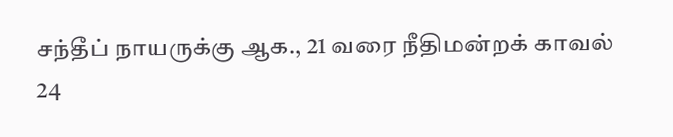சந்தீப் நாயருக்கு ஆக., 21 வரை நீதிமன்றக் காவல்
24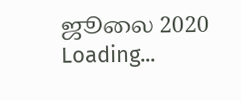ஜூலை 2020
Loading...